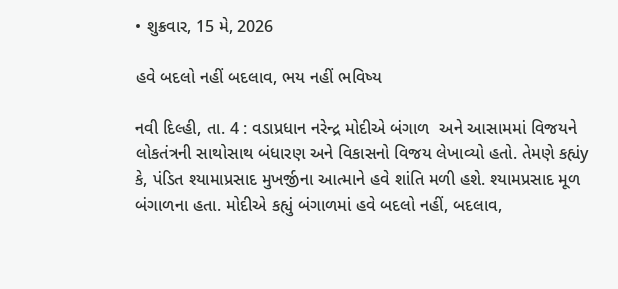• શુક્રવાર, 15 મે, 2026

હવે બદલો નહીં બદલાવ, ભય નહીં ભવિષ્ય

નવી દિલ્હી, તા. 4 : વડાપ્રધાન નરેન્દ્ર મોદીએ બંગાળ  અને આસામમાં વિજયને લોકતંત્રની સાથોસાથ બંધારણ અને વિકાસનો વિજય લેખાવ્યો હતો. તેમણે કહ્યંy કે, પંડિત શ્યામાપ્રસાદ મુખર્જીના આત્માને હવે શાંતિ મળી હશે. શ્યામપ્રસાદ મૂળ બંગાળના હતા. મોદીએ કહ્યું બંગાળમાં હવે બદલો નહીં, બદલાવ,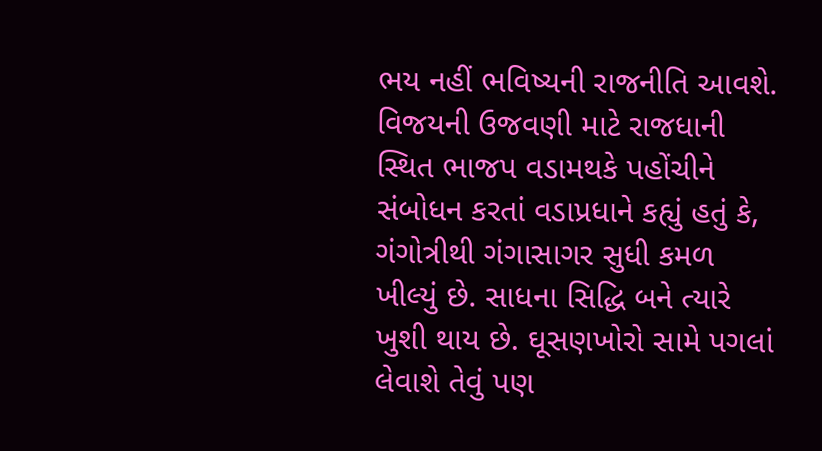ભય નહીં ભવિષ્યની રાજનીતિ આવશે. વિજયની ઉજવણી માટે રાજધાની સ્થિત ભાજપ વડામથકે પહોંચીને સંબોધન કરતાં વડાપ્રધાને કહ્યું હતું કે, ગંગોત્રીથી ગંગાસાગર સુધી કમળ ખીલ્યું છે. સાધના સિદ્ધિ બને ત્યારે ખુશી થાય છે. ઘૂસણખોરો સામે પગલાં લેવાશે તેવું પણ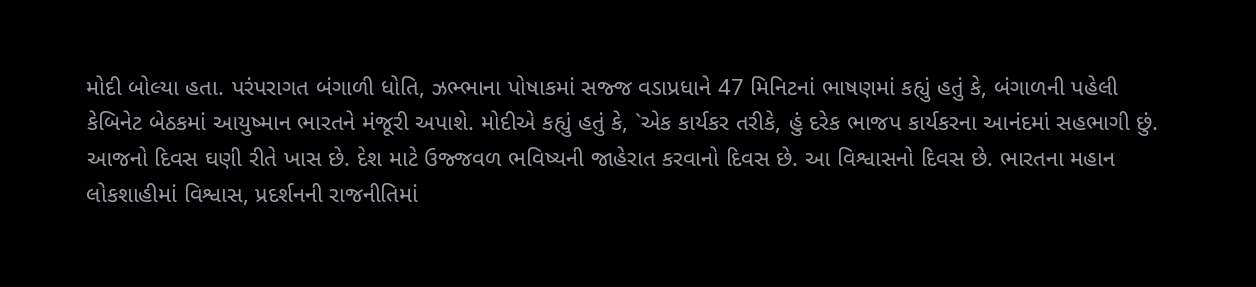મોદી બોલ્યા હતા. પરંપરાગત બંગાળી ધોતિ, ઝભ્ભાના પોષાકમાં સજ્જ વડાપ્રધાને 47 મિનિટનાં ભાષણમાં કહ્યું હતું કે, બંગાળની પહેલી કેબિનેટ બેઠકમાં આયુષ્માન ભારતને મંજૂરી અપાશે. મોદીએ કહ્યું હતું કે, `એક કાર્યકર તરીકે, હું દરેક ભાજપ કાર્યકરના આનંદમાં સહભાગી છું. આજનો દિવસ ઘણી રીતે ખાસ છે. દેશ માટે ઉજ્જવળ ભવિષ્યની જાહેરાત કરવાનો દિવસ છે. આ વિશ્વાસનો દિવસ છે. ભારતના મહાન લોકશાહીમાં વિશ્વાસ, પ્રદર્શનની રાજનીતિમાં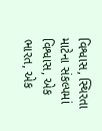વિશ્વાસ, સ્થિરતા માટેના સંકલ્પમાં વિશ્વાસ, એક ભારત, એક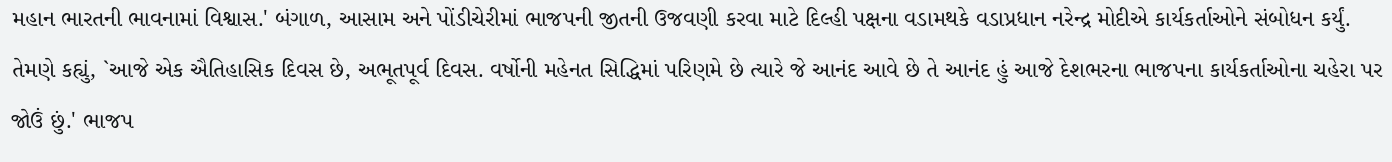મહાન ભારતની ભાવનામાં વિશ્વાસ.' બંગાળ, આસામ અને પોંડીચેરીમાં ભાજપની જીતની ઉજવણી કરવા માટે દિલ્હી પક્ષના વડામથકે વડાપ્રધાન નરેન્દ્ર મોદીએ કાર્યકર્તાઓને સંબોધન કર્યું. તેમણે કહ્યું, `આજે એક ઐતિહાસિક દિવસ છે, અભૂતપૂર્વ દિવસ. વર્ષોની મહેનત સિદ્ધિમાં પરિણમે છે ત્યારે જે આનંદ આવે છે તે આનંદ હું આજે દેશભરના ભાજપના કાર્યકર્તાઓના ચહેરા પર જોઉં છું.' ભાજપ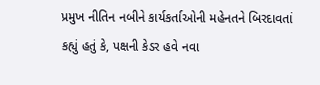પ્રમુખ નીતિન નબીને કાર્યકર્તાઓની મહેનતને બિરદાવતાં કહ્યું હતું કે, પક્ષની કેડર હવે નવા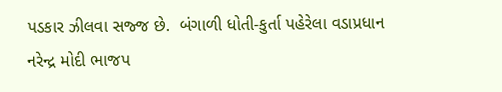પડકાર ઝીલવા સજ્જ છે.  બંગાળી ધોતી-કુર્તા પહેરેલા વડાપ્રધાન નરેન્દ્ર મોદી ભાજપ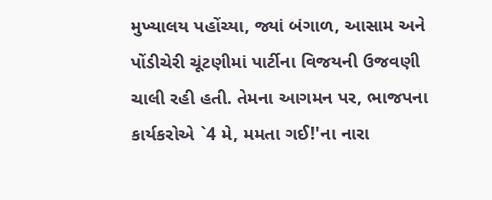મુખ્યાલય પહોંચ્યા, જ્યાં બંગાળ, આસામ અને પોંડીચેરી ચૂંટણીમાં પાર્ટીના વિજયની ઉજવણી ચાલી રહી હતી. તેમના આગમન પર, ભાજપના કાર્યકરોએ `4 મે, મમતા ગઈ!'ના નારા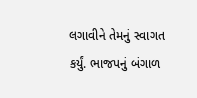લગાવીને તેમનું સ્વાગત કર્યું. ભાજપનું બંગાળ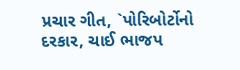પ્રચાર ગીત, `પોરિબોર્ટોનો દરકાર, ચાઈ ભાજપ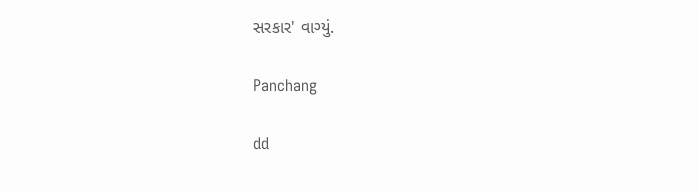સરકાર' વાગ્યું.

Panchang

dd